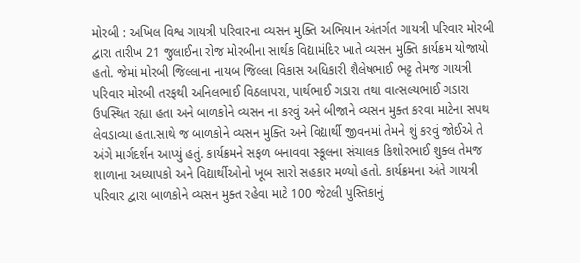મોરબી : અખિલ વિશ્વ ગાયત્રી પરિવારના વ્યસન મુક્તિ અભિયાન અંતર્ગત ગાયત્રી પરિવાર મોરબી દ્વારા તારીખ 21 જુલાઈના રોજ મોરબીના સાર્થક વિદ્યામંદિર ખાતે વ્યસન મુક્તિ કાર્યક્રમ યોજાયો હતો. જેમાં મોરબી જિલ્લાના નાયબ જિલ્લા વિકાસ અધિકારી શૈલેષભાઈ ભટ્ટ તેમજ ગાયત્રી પરિવાર મોરબી તરફથી અનિલભાઈ વિઠલાપરા, પાર્થભાઈ ગડારા તથા વાત્સલ્યભાઈ ગડારા ઉપસ્થિત રહ્યા હતા અને બાળકોને વ્યસન ના કરવું અને બીજાને વ્યસન મુક્ત કરવા માટેના સપથ લેવડાવ્યા હતા.સાથે જ બાળકોને વ્યસન મુક્તિ અને વિદ્યાર્થી જીવનમાં તેમને શું કરવું જોઈએ તે અંગે માર્ગદર્શન આપ્યું હતું. કાર્યક્રમને સફળ બનાવવા સ્કૂલના સંચાલક કિશોરભાઈ શુક્લ તેમજ શાળાના અધ્યાપકો અને વિદ્યાર્થીઓનો ખૂબ સારો સહકાર મળ્યો હતો. કાર્યક્રમના અંતે ગાયત્રી પરિવાર દ્વારા બાળકોને વ્યસન મુક્ત રહેવા માટે 100 જેટલી પુસ્તિકાનું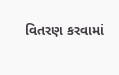વિતરણ કરવામાં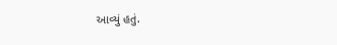આવ્યું હતું.